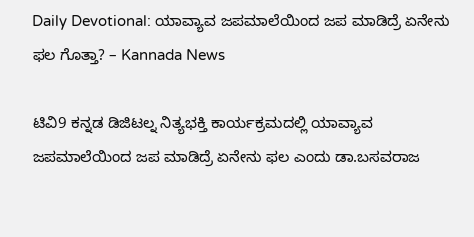Daily Devotional: ಯಾವ್ಯಾವ ಜಪಮಾಲೆಯಿಂದ ಜಪ ಮಾಡಿದ್ರೆ ಏನೇನು ಫಲ ಗೊತ್ತಾ? – Kannada News

ಟಿವಿ9 ಕನ್ನಡ ಡಿಜಿಟಲ್ನ ನಿತ್ಯಭಕ್ತಿ ಕಾರ್ಯಕ್ರಮದಲ್ಲಿ ಯಾವ್ಯಾವ ಜಪಮಾಲೆಯಿಂದ ಜಪ ಮಾಡಿದ್ರೆ ಏನೇನು ಫಲ ಎಂದು ಡಾ.ಬಸವರಾಜ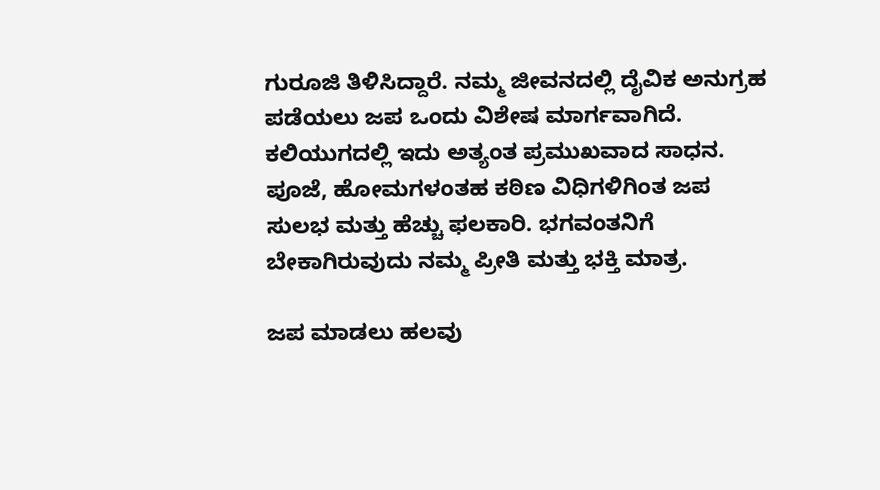ಗುರೂಜಿ ತಿಳಿಸಿದ್ದಾರೆ. ನಮ್ಮ ಜೀವನದಲ್ಲಿ ದೈವಿಕ ಅನುಗ್ರಹ ಪಡೆಯಲು ಜಪ ಒಂದು ವಿಶೇಷ ಮಾರ್ಗವಾಗಿದೆ. ಕಲಿಯುಗದಲ್ಲಿ ಇದು ಅತ್ಯಂತ ಪ್ರಮುಖವಾದ ಸಾಧನ. ಪೂಜೆ, ಹೋಮಗಳಂತಹ ಕಠಿಣ ವಿಧಿಗಳಿಗಿಂತ ಜಪ ಸುಲಭ ಮತ್ತು ಹೆಚ್ಚು ಫಲಕಾರಿ. ಭಗವಂತನಿಗೆ ಬೇಕಾಗಿರುವುದು ನಮ್ಮ ಪ್ರೀತಿ ಮತ್ತು ಭಕ್ತಿ ಮಾತ್ರ.

ಜಪ ಮಾಡಲು ಹಲವು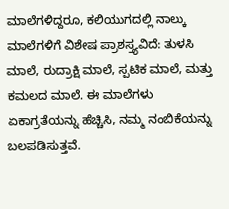ಮಾಲೆಗಳಿದ್ದರೂ, ಕಲಿಯುಗದಲ್ಲಿ ನಾಲ್ಕು ಮಾಲೆಗಳಿಗೆ ವಿಶೇಷ ಪ್ರಾಶಸ್ತ್ಯವಿದೆ: ತುಳಸಿ ಮಾಲೆ, ರುದ್ರಾಕ್ಷಿ ಮಾಲೆ, ಸ್ಪಟಿಕ ಮಾಲೆ, ಮತ್ತು ಕಮಲದ ಮಾಲೆ. ಈ ಮಾಲೆಗಳು ಏಕಾಗ್ರತೆಯನ್ನು ಹೆಚ್ಚಿಸಿ, ನಮ್ಮ ನಂಬಿಕೆಯನ್ನು ಬಲಪಡಿಸುತ್ತವೆ.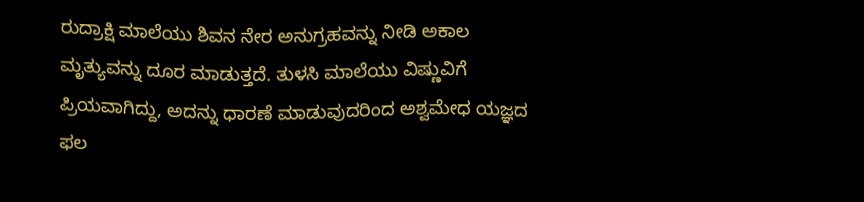ರುದ್ರಾಕ್ಷಿ ಮಾಲೆಯು ಶಿವನ ನೇರ ಅನುಗ್ರಹವನ್ನು ನೀಡಿ ಅಕಾಲ ಮೃತ್ಯುವನ್ನು ದೂರ ಮಾಡುತ್ತದೆ. ತುಳಸಿ ಮಾಲೆಯು ವಿಷ್ಣುವಿಗೆ ಪ್ರಿಯವಾಗಿದ್ದು, ಅದನ್ನು ಧಾರಣೆ ಮಾಡುವುದರಿಂದ ಅಶ್ವಮೇಧ ಯಜ್ಞದ ಫಲ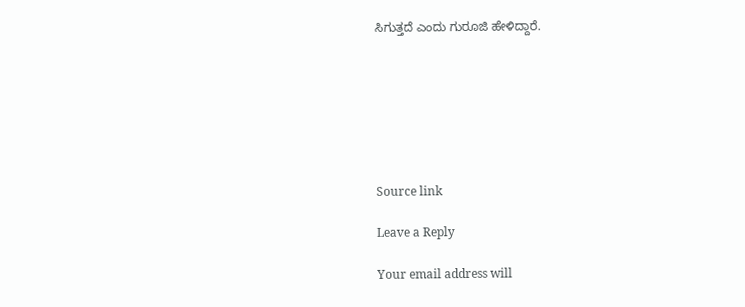ಸಿಗುತ್ತದೆ ಎಂದು ಗುರೂಜಿ ಹೇಳಿದ್ದಾರೆ.







Source link

Leave a Reply

Your email address will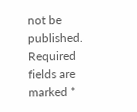not be published. Required fields are marked *